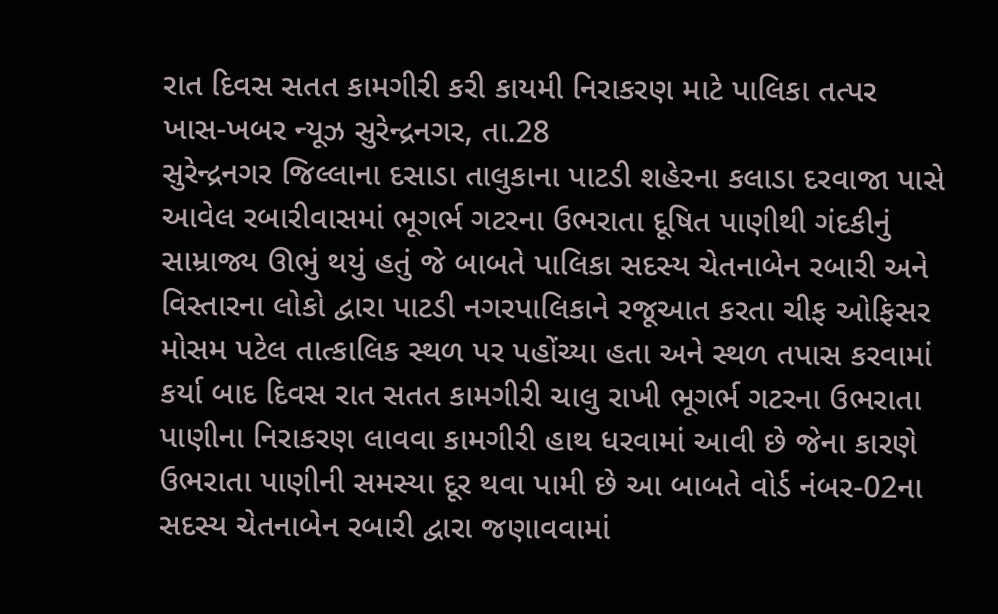રાત દિવસ સતત કામગીરી કરી કાયમી નિરાકરણ માટે પાલિકા તત્પર
ખાસ-ખબર ન્યૂઝ સુરેન્દ્રનગર, તા.28
સુરેન્દ્રનગર જિલ્લાના દસાડા તાલુકાના પાટડી શહેરના કલાડા દરવાજા પાસે આવેલ રબારીવાસમાં ભૂગર્ભ ગટરના ઉભરાતા દૂષિત પાણીથી ગંદકીનું સામ્રાજ્ય ઊભું થયું હતું જે બાબતે પાલિકા સદસ્ય ચેતનાબેન રબારી અને વિસ્તારના લોકો દ્વારા પાટડી નગરપાલિકાને રજૂઆત કરતા ચીફ ઓફિસર મોસમ પટેલ તાત્કાલિક સ્થળ પર પહોંચ્યા હતા અને સ્થળ તપાસ કરવામાં કર્યા બાદ દિવસ રાત સતત કામગીરી ચાલુ રાખી ભૂગર્ભ ગટરના ઉભરાતા પાણીના નિરાકરણ લાવવા કામગીરી હાથ ધરવામાં આવી છે જેના કારણે ઉભરાતા પાણીની સમસ્યા દૂર થવા પામી છે આ બાબતે વોર્ડ નંબર-02ના સદસ્ય ચેતનાબેન રબારી દ્વારા જણાવવામાં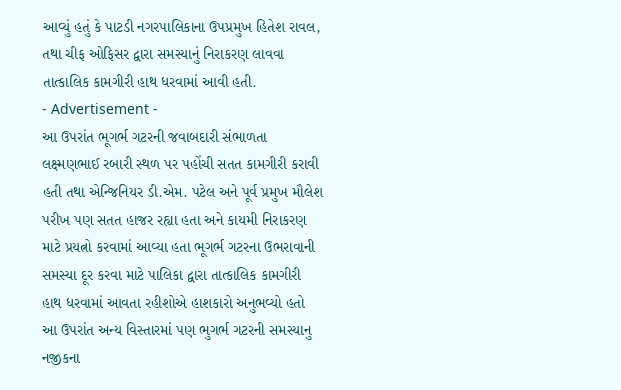આવ્યું હતું કે પાટડી નગરપાલિકાના ઉપપ્રમુખ હિતેશ રાવલ, તથા ચીફ ઓફિસર દ્વારા સમસ્યાનું નિરાકરણ લાવવા તાત્કાલિક કામગીરી હાથ ધરવામાં આવી હતી.
- Advertisement -
આ ઉપરાંત ભૂગર્ભ ગટરની જવાબદારી સંભાળતા લક્ષ્મણભાઈ રબારી સ્થળ પર પહોંચી સતત કામગીરી કરાવી હતી તથા એન્જિનિયર ડી.એમ. પટેલ અને પૂર્વ પ્રમુખ મૌલેશ પરીખ પણ સતત હાજર રહ્યા હતા અને કાયમી નિરાકરણ માટે પ્રયત્નો કરવામાં આવ્યા હતા ભૂગર્ભ ગટરના ઉભરાવાની સમસ્યા દૂર કરવા માટે પાલિકા દ્વારા તાત્કાલિક કામગીરી હાથ ધરવામાં આવતા રહીશોએ હાશકારો અનુભવ્યો હતો આ ઉપરાંત અન્ય વિસ્તારમાં પણ ભુગર્ભ ગટરની સમસ્યાનુ નજીકના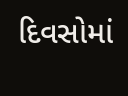દિવસોમાં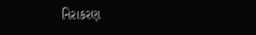નિરાકરણ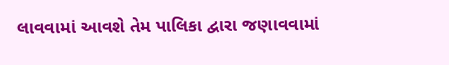લાવવામાં આવશે તેમ પાલિકા દ્વારા જણાવવામાં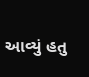આવ્યું હતુ